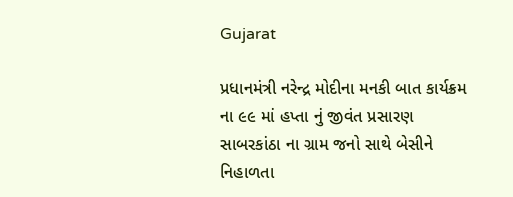Gujarat

પ્રધાનમંત્રી નરેન્દ્ર મોદીના મનકી બાત કાર્યક્રમ ના ૯૯ માં હપ્તા નું જીવંત પ્રસારણ સાબરકાંઠા ના ગ્રામ જનો સાથે બેસીને નિહાળતા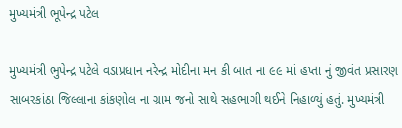મુખ્યમંત્રી ભૂપેન્દ્ર પટેલ

મુખ્યમંત્રી ભુપેન્દ્ર પટેલે વડાપ્રધાન નરેન્દ્ર મોદીના મન કી બાત ના ૯૯ માં હપ્તા નું જીવંત પ્રસારણ સાબરકાંઠા જિલ્લાના કાંકણોલ ના ગ્રામ જનો સાથે સહભાગી થઈને નિહાળ્યું હતું. મુખ્યમંત્રી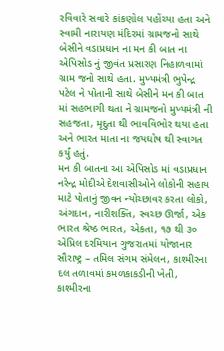રવિવારે સવારે કાંકણોલ પહોંચ્યા હતા અને સ્વામી નારાયણ મંદિરમાં ગ્રામજનો સાથે બેસીને વડાપ્રધાન ના મન કી બાત ના એપિસોડ નું જીવંત પ્રસારણ નિહાળવામાં ગ્રામ જનો સાથે હતા. મુખ્યમંત્રી ભુપેન્દ્ર પટેલ ને પોતાની સાથે બેસીને મન કી બાત માં સહભાગી થતા ને ગ્રામજનો મુખ્યમંત્રી ની સહજતા, મૃદુતા થી ભાવવિભોર થયા હતા અને ભારત માતા ના જયઘોષ થી સ્વાગત કર્યું હતું.
મન કી બાતના આ એપિસોડ માં વડાપ્રધાન નરેન્દ્ર મોદીએ દેશવાસીઓને લોકોની સહાય માટે પોતાનું જીવન ન્યોચ્છાવર કરતા લોકો, અંગદાન, નારીશક્તિ, સ્વચ્છ ઊર્જા, એક ભારત શ્રેષ્ઠ ભારત, એકતા, ૧૭ થી ૩૦ એપ્રિલ દરમિયાન ગુજરાતમાં યોજાનાર સૌરાષ્ટ્ર – તમિલ સંગમ સંમેલન, કાશ્મીરના દલ તળાવમાં કમળકાકડીની ખેતી, કાશ્મીરના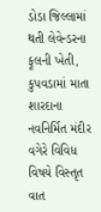ડોડા જિલ્લામાં થતી લેવેન્ડરના ફૂલની ખેતી, કુપવડામાં માતા શારદાના નવનિર્મિત મંદીર વગેરે વિવિધ વિષયે વિસ્તૃત વાત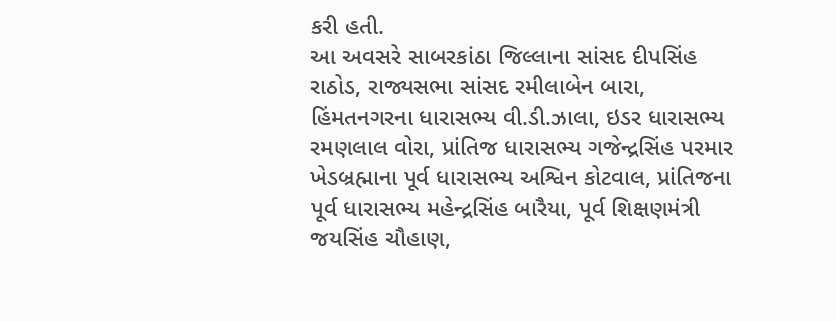કરી હતી.
આ અવસરે સાબરકાંઠા જિલ્લાના સાંસદ દીપસિંહ રાઠોડ, રાજ્યસભા સાંસદ રમીલાબેન બારા, હિંમતનગરના ધારાસભ્ય વી.ડી.ઝાલા, ઇડર ધારાસભ્ય રમણલાલ વોરા, પ્રાંતિજ ધારાસભ્ય ગજેન્દ્રસિંહ પરમાર ખેડબ્રહ્માના પૂર્વ ધારાસભ્ય અશ્વિન કોટવાલ, પ્રાંતિજના પૂર્વ ધારાસભ્ય મહેન્દ્રસિંહ બારૈયા, પૂર્વ શિક્ષણમંત્રી જયસિંહ ચૌહાણ,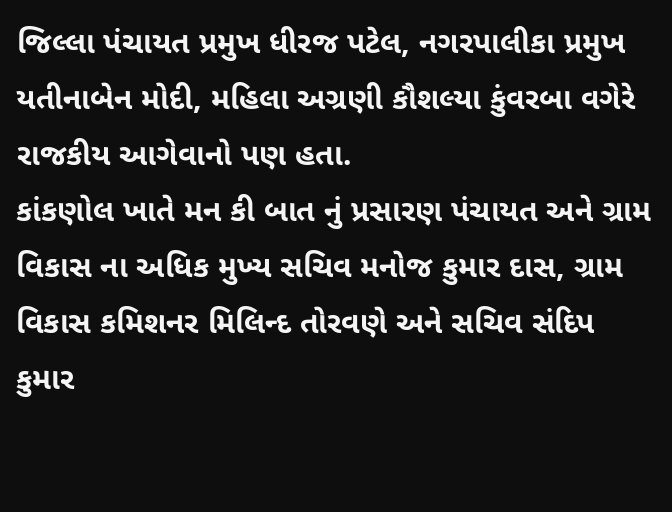જિલ્લા પંચાયત પ્રમુખ ધીરજ પટેલ, નગરપાલીકા પ્રમુખ યતીનાબેન મોદી, મહિલા અગ્રણી કૌશલ્યા કુંવરબા વગેરે રાજકીય આગેવાનો પણ હતા.
કાંકણોલ ખાતે મન કી બાત નું પ્રસારણ પંચાયત અને ગ્રામ વિકાસ ના અધિક મુખ્ય સચિવ મનોજ કુમાર દાસ, ગ્રામ વિકાસ કમિશનર મિલિન્દ તોરવણે અને સચિવ સંદિપ કુમાર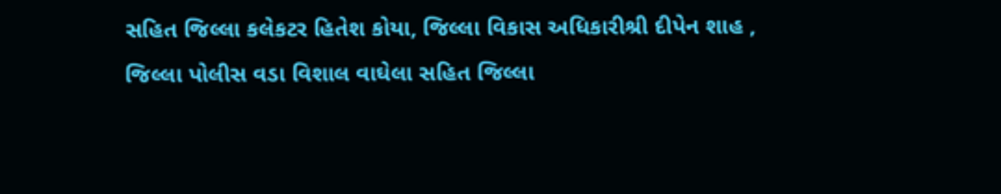સહિત જિલ્લા કલેકટર હિતેશ કોયા, જિલ્લા વિકાસ અધિકારીશ્રી દીપેન શાહ , જિલ્લા પોલીસ વડા વિશાલ વાઘેલા સહિત જિલ્લા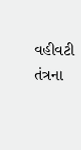વહીવટી તંત્રના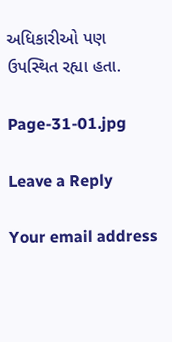અધિકારીઓ પણ ઉપસ્થિત રહ્યા હતા.

Page-31-01.jpg

Leave a Reply

Your email address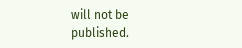will not be published.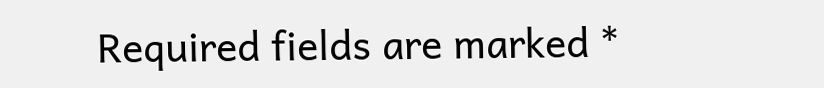Required fields are marked *